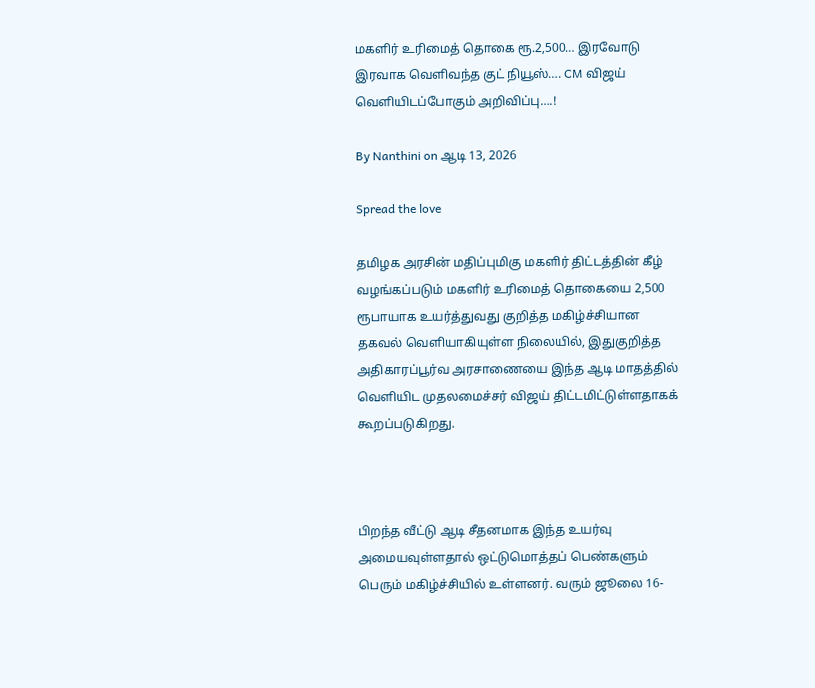மகளிர் உரிமைத் தொகை ரூ.2,500… இரவோடு இரவாக வெளிவந்த குட் நியூஸ்…. CM விஜய் வெளியிடப்போகும் அறிவிப்பு….!

By Nanthini on ஆடி 13, 2026

Spread the love

தமிழக அரசின் மதிப்புமிகு மகளிர் திட்டத்தின் கீழ் வழங்கப்படும் மகளிர் உரிமைத் தொகையை 2,500 ரூபாயாக உயர்த்துவது குறித்த மகிழ்ச்சியான தகவல் வெளியாகியுள்ள நிலையில், இதுகுறித்த அதிகாரப்பூர்வ அரசாணையை இந்த ஆடி மாதத்தில் வெளியிட முதலமைச்சர் விஜய் திட்டமிட்டுள்ளதாகக் கூறப்படுகிறது.



பிறந்த வீட்டு ஆடி சீதனமாக இந்த உயர்வு அமையவுள்ளதால் ஒட்டுமொத்தப் பெண்களும் பெரும் மகிழ்ச்சியில் உள்ளனர். வரும் ஜூலை 16-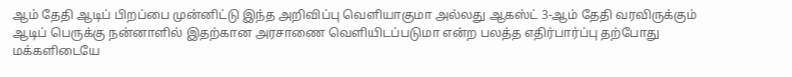ஆம் தேதி ஆடிப் பிறப்பை முன்னிட்டு இந்த அறிவிப்பு வெளியாகுமா அல்லது ஆகஸ்ட் 3-ஆம் தேதி வரவிருக்கும் ஆடிப் பெருக்கு நன்னாளில் இதற்கான அரசாணை வெளியிடப்படுமா என்ற பலத்த எதிர்பார்ப்பு தற்போது மக்களிடையே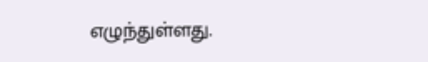எழுந்துள்ளது.